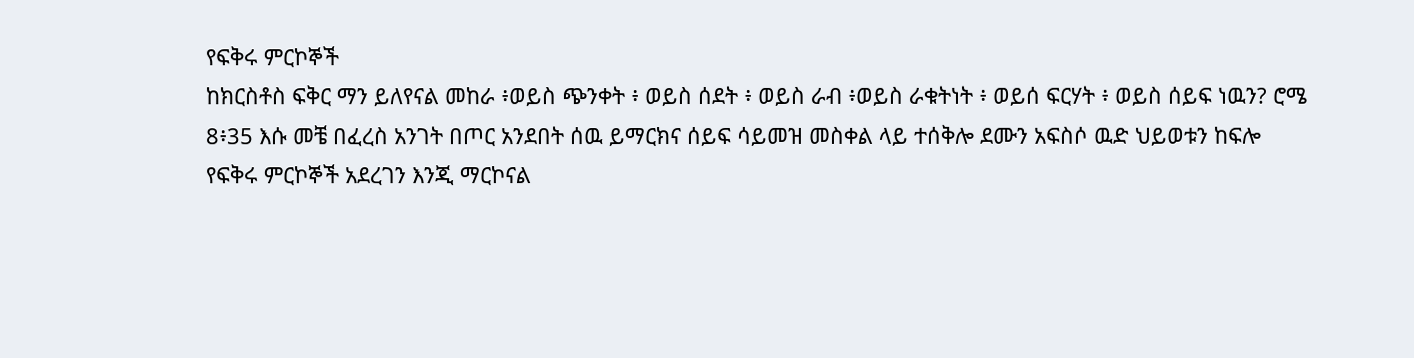የፍቅሩ ምርኮኞች
ከክርስቶስ ፍቅር ማን ይለየናል መከራ ፥ወይስ ጭንቀት ፥ ወይስ ሰደት ፥ ወይስ ራብ ፥ወይስ ራቁትነት ፥ ወይሰ ፍርሃት ፥ ወይስ ሰይፍ ነዉን? ሮሜ 8፥35 እሱ መቼ በፈረስ አንገት በጦር አንደበት ሰዉ ይማርክና ሰይፍ ሳይመዝ መስቀል ላይ ተሰቅሎ ደሙን አፍስሶ ዉድ ህይወቱን ከፍሎ የፍቅሩ ምርኮኞች አደረገን እንጂ ማርኮናል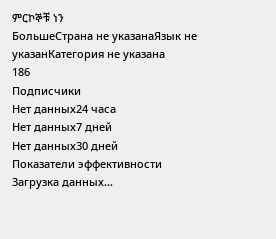ምርኮኞቹ ነን
БольшеСтрана не указанаЯзык не указанКатегория не указана
186
Подписчики
Нет данных24 часа
Нет данных7 дней
Нет данных30 дней
Показатели эффективности
Загрузка данных...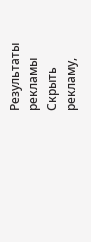Результаты рекламы
Скрыть рекламу,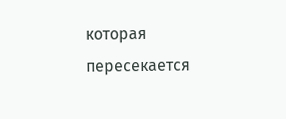которая пересекается